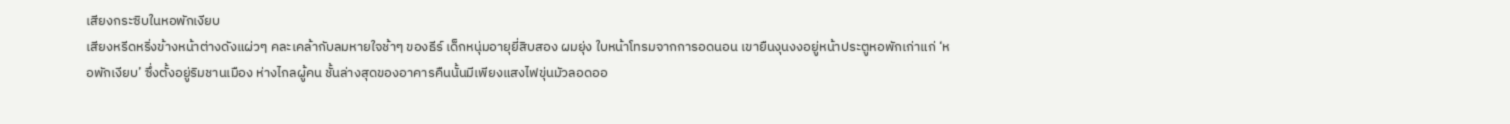เสียงกระซิบในหอพักเงียบ
เสียงหรีดหริ่งข้างหน้าต่างดังแผ่วๆ คละเคล้ากับลมหายใจช้าๆ ของธีร์ เด็กหนุ่มอายุยี่สิบสอง ผมยุ่ง ใบหน้าโทรมจากการอดนอน เขายืนงุนงงอยู่หน้าประตูหอพักเก่าแก่ ‘หอพักเงียบ’ ซึ่งตั้งอยู่ริมชานเมือง ห่างไกลผู้คน ชั้นล่างสุดของอาคารคืนนั้นมีเพียงแสงไฟขุ่นมัวลอดออ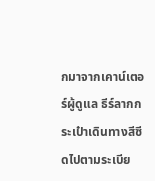กมาจากเคาน์เตอร์ผู้ดูแล ธีร์ลากกระเป๋าเดินทางสีซีดไปตามระเบีย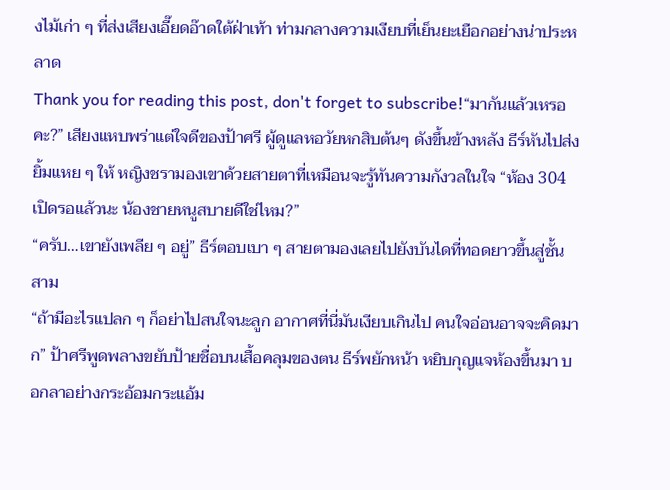งไม้เก่า ๆ ที่ส่งเสียงเอี๊ยดอ๊าดใต้ฝ่าเท้า ท่ามกลางความเงียบที่เย็นยะเยือกอย่างน่าประหลาด
Thank you for reading this post, don't forget to subscribe!“มากันแล้วเหรอคะ?” เสียงแหบพร่าแต่ใจดีของป้าศรี ผู้ดูแลหอวัยหกสิบต้นๆ ดังขึ้นข้างหลัง ธีร์หันไปส่งยิ้มแหย ๆ ให้ หญิงชรามองเขาด้วยสายตาที่เหมือนจะรู้ทันความกังวลในใจ “ห้อง 304 เปิดรอแล้วนะ น้องชายหนูสบายดีใช่ไหม?”
“ครับ…เขายังเพลีย ๆ อยู่” ธีร์ตอบเบา ๆ สายตามองเลยไปยังบันไดที่ทอดยาวขึ้นสู่ชั้นสาม
“ถ้ามีอะไรแปลก ๆ ก็อย่าไปสนใจนะลูก อากาศที่นี่มันเงียบเกินไป คนใจอ่อนอาจจะคิดมาก” ป้าศรีพูดพลางขยับป้ายชื่อบนเสื้อคลุมของตน ธีร์พยักหน้า หยิบกุญแจห้องขึ้นมา บอกลาอย่างกระอ้อมกระแอ้ม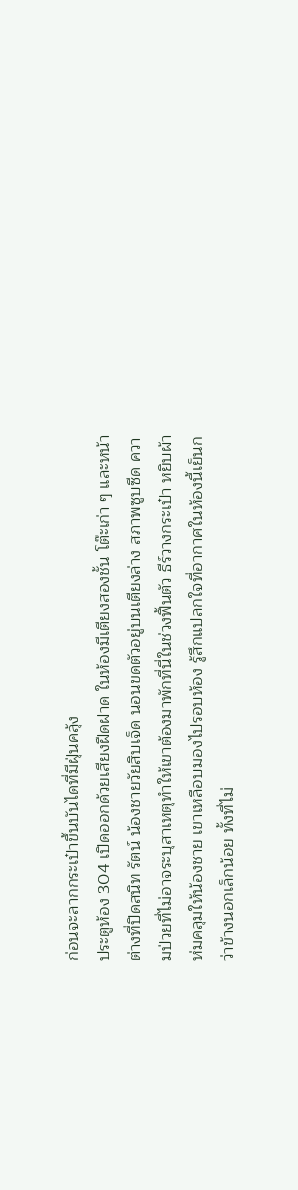ก่อนจะลากกระเป๋าขึ้นบันไดที่มีฝุ่นคลุ้ง
ประตูห้อง 304 เปิดออกด้วยเสียงฝืดฝาด ในห้องมีเตียงสองชั้น โต๊ะเก่า ๆ และหน้าต่างที่ปิดสนิท รัตน์ น้องชายวัยสิบเจ็ด นอนขดตัวอยู่บนเตียงล่าง สภาพซูบซีด ความป่วยที่ไม่อาจระบุสาเหตุทำให้เขาต้องมาพักที่นี่ในช่วงฟื้นตัว ธีร์วางกระเป๋า หยิบผ้าห่มคลุมให้น้องชาย เขาเหลือบมองไปรอบห้อง รู้สึกแปลกใจที่อากาศในห้องนี้เย็นกว่าข้างนอกเล็กน้อย ทั้งที่ไม่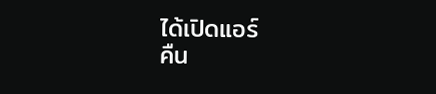ได้เปิดแอร์
คืน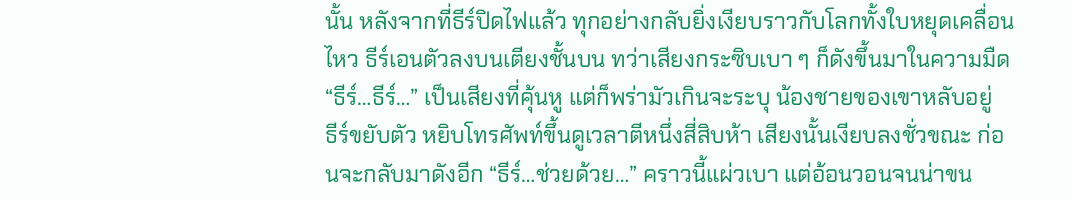นั้น หลังจากที่ธีร์ปิดไฟแล้ว ทุกอย่างกลับยิ่งเงียบราวกับโลกทั้งใบหยุดเคลื่อนไหว ธีร์เอนตัวลงบนเตียงชั้นบน ทว่าเสียงกระซิบเบา ๆ ก็ดังขึ้นมาในความมืด “ธีร์…ธีร์…” เป็นเสียงที่คุ้นหู แต่ก็พร่ามัวเกินจะระบุ น้องชายของเขาหลับอยู่
ธีร์ขยับตัว หยิบโทรศัพท์ขึ้นดูเวลาตีหนึ่งสี่สิบห้า เสียงนั้นเงียบลงชั่วขณะ ก่อนจะกลับมาดังอีก “ธีร์…ช่วยด้วย…” คราวนี้แผ่วเบา แต่อ้อนวอนจนน่าขน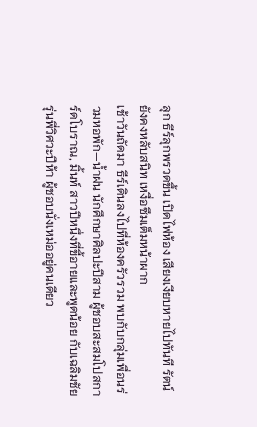ลุก ธีร์ลุกพรวดขึ้น เปิดไฟห้อง เสียงเงียบหายไปทันที รัตน์ยังคงหลับสนิท เหงื่อซึมเต็มหน้าผาก
เช้าวันถัดมา ธีร์เดินลงไปที่ห้องครัวรวม พบกับกลุ่มเพื่อนร่วมหอพัก—น้ำฝน นักศึกษาศิลปะปีสาม ผู้ชอบสะสมโปสการ์ดโบราณ, มิ้นท์ สาวปีหนึ่งที่ขี้อายและพูดน้อย กับเฉลิมชัย รุ่นพี่วิศวะปีห้า ผู้ชอบนั่งเหม่ออยู่คนเดียว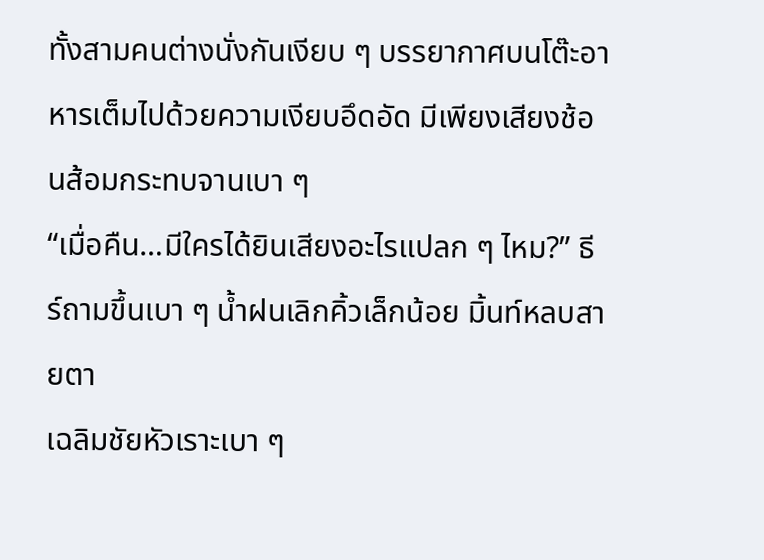ทั้งสามคนต่างนั่งกันเงียบ ๆ บรรยากาศบนโต๊ะอาหารเต็มไปด้วยความเงียบอึดอัด มีเพียงเสียงช้อนส้อมกระทบจานเบา ๆ
“เมื่อคืน…มีใครได้ยินเสียงอะไรแปลก ๆ ไหม?” ธีร์ถามขึ้นเบา ๆ น้ำฝนเลิกคิ้วเล็กน้อย มิ้นท์หลบสายตา
เฉลิมชัยหัวเราะเบา ๆ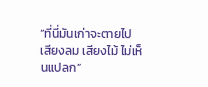“ที่นี่มันเก่าจะตายไป เสียงลม เสียงไม้ ไม่เห็นแปลก”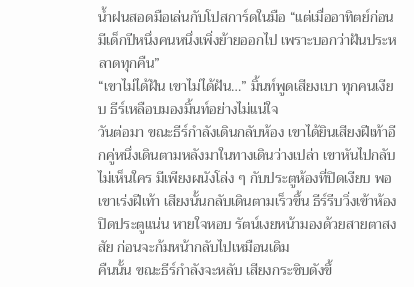น้ำฝนสอดมือเล่นกับโปสการ์ดในมือ “แต่เมื่ออาทิตย์ก่อน มีเด็กปีหนึ่งคนหนึ่งเพิ่งย้ายออกไป เพราะบอกว่าฝันประหลาดทุกคืน”
“เขาไม่ได้ฝัน เขาไม่ได้ฝัน…” มิ้นท์พูดเสียงเบา ทุกคนเงียบ ธีร์เหลือบมองมิ้นท์อย่างไม่แน่ใจ
วันต่อมา ขณะธีร์กำลังเดินกลับห้อง เขาได้ยินเสียงฝีเท้าอีกคู่หนึ่งเดินตามหลังมาในทางเดินว่างเปล่า เขาหันไปกลับไม่เห็นใคร มีเพียงผนังโล่ง ๆ กับประตูห้องที่ปิดเงียบ พอเขาเร่งฝีเท้า เสียงนั้นกลับเดินตามเร็วขึ้น ธีร์รีบวิ่งเข้าห้อง ปิดประตูแน่น หายใจหอบ รัตน์เงยหน้ามองด้วยสายตาสงสัย ก่อนจะก้มหน้ากลับไปเหมือนเดิม
คืนนั้น ขณะธีร์กำลังจะหลับ เสียงกระซิบดังขึ้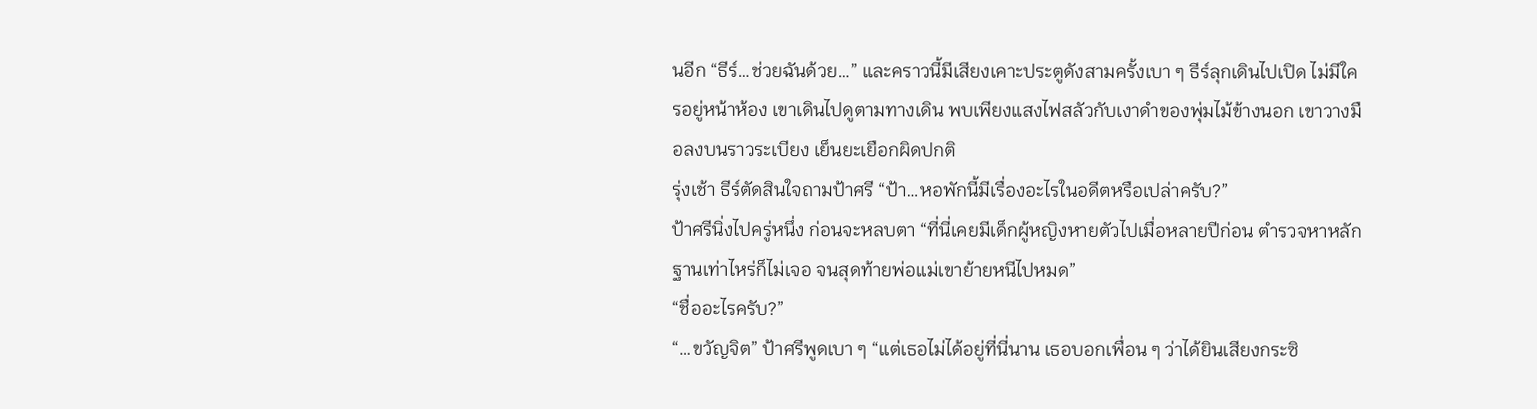นอีก “ธีร์…ช่วยฉันด้วย…” และคราวนี้มีเสียงเคาะประตูดังสามครั้งเบา ๆ ธีร์ลุกเดินไปเปิด ไม่มีใครอยู่หน้าห้อง เขาเดินไปดูตามทางเดิน พบเพียงแสงไฟสลัวกับเงาดำของพุ่มไม้ข้างนอก เขาวางมือลงบนราวระเบียง เย็นยะเยือกผิดปกติ
รุ่งเช้า ธีร์ตัดสินใจถามป้าศรี “ป้า…หอพักนี้มีเรื่องอะไรในอดีตหรือเปล่าครับ?”
ป้าศรีนิ่งไปครู่หนึ่ง ก่อนจะหลบตา “ที่นี่เคยมีเด็กผู้หญิงหายตัวไปเมื่อหลายปีก่อน ตำรวจหาหลักฐานเท่าไหร่ก็ไม่เจอ จนสุดท้ายพ่อแม่เขาย้ายหนีไปหมด”
“ชื่ออะไรครับ?”
“…ขวัญจิต” ป้าศรีพูดเบา ๆ “แต่เธอไม่ได้อยู่ที่นี่นาน เธอบอกเพื่อน ๆ ว่าได้ยินเสียงกระซิ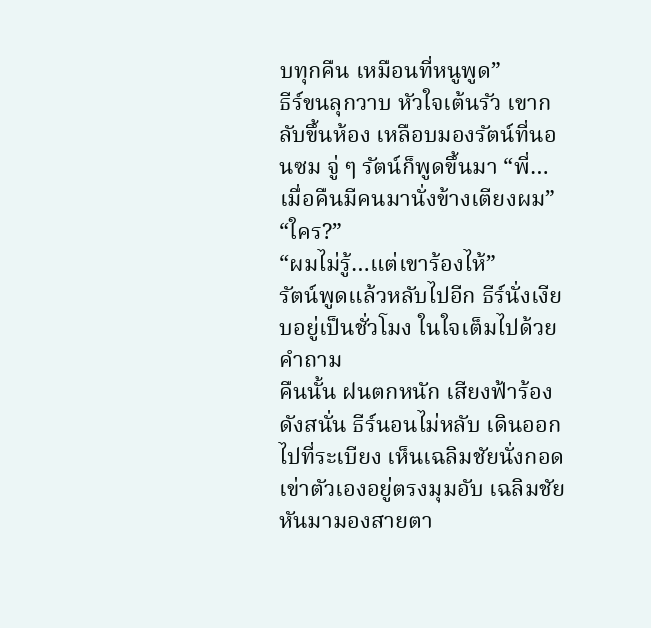บทุกคืน เหมือนที่หนูพูด”
ธีร์ขนลุกวาบ หัวใจเต้นรัว เขากลับขึ้นห้อง เหลือบมองรัตน์ที่นอนซม จู่ ๆ รัตน์ก็พูดขึ้นมา “พี่…เมื่อคืนมีคนมานั่งข้างเตียงผม”
“ใคร?”
“ผมไม่รู้…แต่เขาร้องไห้”
รัตน์พูดแล้วหลับไปอีก ธีร์นั่งเงียบอยู่เป็นชั่วโมง ในใจเต็มไปด้วยคำถาม
คืนนั้น ฝนตกหนัก เสียงฟ้าร้องดังสนั่น ธีร์นอนไม่หลับ เดินออกไปที่ระเบียง เห็นเฉลิมชัยนั่งกอดเข่าตัวเองอยู่ตรงมุมอับ เฉลิมชัยหันมามองสายตา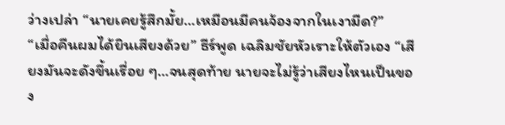ว่างเปล่า “นายเคยรู้สึกมั้ย…เหมือนมีคนจ้องจากในเงามืด?”
“เมื่อคืนผมได้ยินเสียงด้วย” ธีร์พูด เฉลิมชัยหัวเราะให้ตัวเอง “เสียงมันจะดังขึ้นเรื่อย ๆ…จนสุดท้าย นายจะไม่รู้ว่าเสียงไหนเป็นของ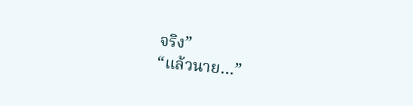จริง”
“แล้วนาย…”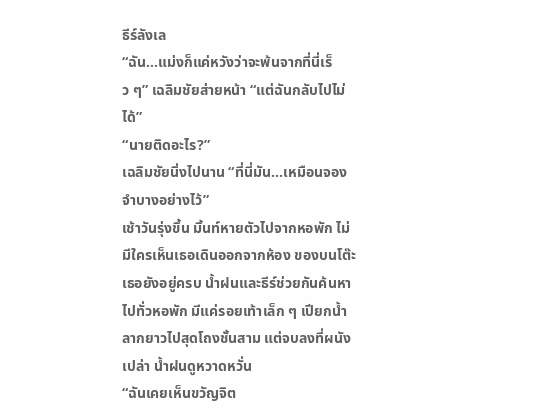ธีร์ลังเล
“ฉัน…แม่งก็แค่หวังว่าจะพ้นจากที่นี่เร็ว ๆ” เฉลิมชัยส่ายหน้า “แต่ฉันกลับไปไม่ได้”
“นายติดอะไร?”
เฉลิมชัยนิ่งไปนาน “ที่นี่มัน…เหมือนจองจำบางอย่างไว้”
เช้าวันรุ่งขึ้น มิ้นท์หายตัวไปจากหอพัก ไม่มีใครเห็นเธอเดินออกจากห้อง ของบนโต๊ะเธอยังอยู่ครบ น้ำฝนและธีร์ช่วยกันค้นหาไปทั่วหอพัก มีแค่รอยเท้าเล็ก ๆ เปียกน้ำลากยาวไปสุดโถงชั้นสาม แต่จบลงที่ผนังเปล่า น้ำฝนดูหวาดหวั่น
“ฉันเคยเห็นขวัญจิต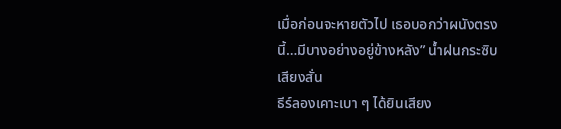เมื่อก่อนจะหายตัวไป เธอบอกว่าผนังตรงนี้…มีบางอย่างอยู่ข้างหลัง” น้ำฝนกระซิบเสียงสั่น
ธีร์ลองเคาะเบา ๆ ได้ยินเสียง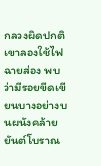กลวงผิดปกติ เขาลองใช้ไฟฉายส่อง พบว่ามีรอยขีดเขียนบางอย่างบนผนังคล้ายยันต์โบราณ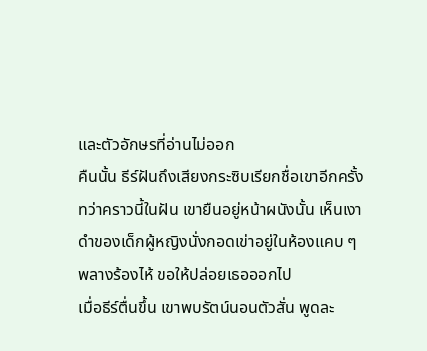และตัวอักษรที่อ่านไม่ออก
คืนนั้น ธีร์ฝันถึงเสียงกระซิบเรียกชื่อเขาอีกครั้ง ทว่าคราวนี้ในฝัน เขายืนอยู่หน้าผนังนั้น เห็นเงาดำของเด็กผู้หญิงนั่งกอดเข่าอยู่ในห้องแคบ ๆ พลางร้องไห้ ขอให้ปล่อยเธอออกไป
เมื่อธีร์ตื่นขึ้น เขาพบรัตน์นอนตัวสั่น พูดละ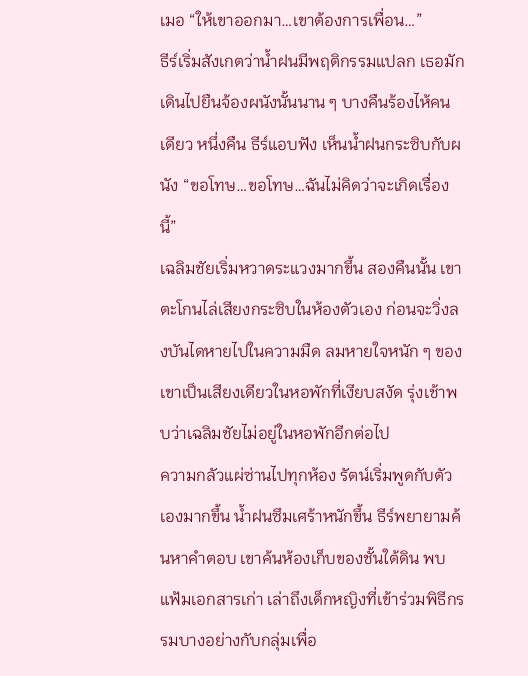เมอ “ให้เขาออกมา…เขาต้องการเพื่อน…”
ธีร์เริ่มสังเกตว่าน้ำฝนมีพฤติกรรมแปลก เธอมักเดินไปยืนจ้องผนังนั้นนาน ๆ บางคืนร้องไห้คนเดียว หนึ่งคืน ธีร์แอบฟัง เห็นน้ำฝนกระซิบกับผนัง “ขอโทษ…ขอโทษ…ฉันไม่คิดว่าจะเกิดเรื่องนี้”
เฉลิมชัยเริ่มหวาดระแวงมากขึ้น สองคืนนั้น เขาตะโกนไล่เสียงกระซิบในห้องตัวเอง ก่อนจะวิ่งลงบันไดหายไปในความมืด ลมหายใจหนัก ๆ ของเขาเป็นเสียงเดียวในหอพักที่เงียบสงัด รุ่งเช้าพบว่าเฉลิมชัยไม่อยู่ในหอพักอีกต่อไป
ความกลัวแผ่ซ่านไปทุกห้อง รัตน์เริ่มพูดกับตัวเองมากขึ้น น้ำฝนซึมเศร้าหนักขึ้น ธีร์พยายามค้นหาคำตอบ เขาค้นห้องเก็บของชั้นใต้ดิน พบแฟ้มเอกสารเก่า เล่าถึงเด็กหญิงที่เข้าร่วมพิธีกรรมบางอย่างกับกลุ่มเพื่อ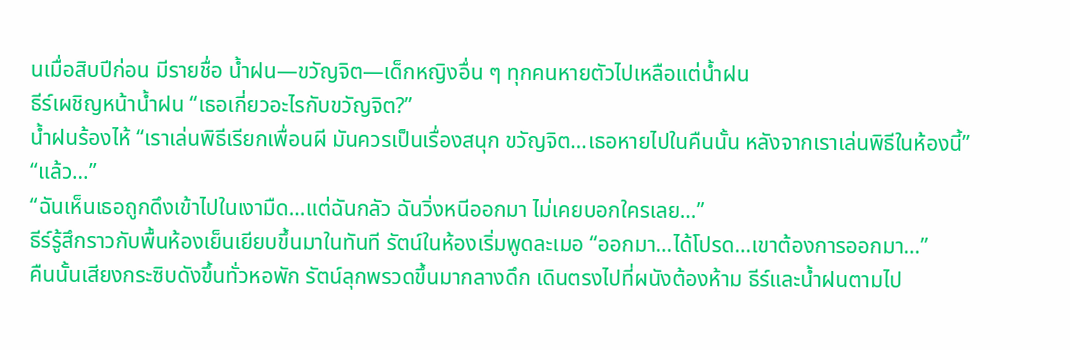นเมื่อสิบปีก่อน มีรายชื่อ น้ำฝน—ขวัญจิต—เด็กหญิงอื่น ๆ ทุกคนหายตัวไปเหลือแต่น้ำฝน
ธีร์เผชิญหน้าน้ำฝน “เธอเกี่ยวอะไรกับขวัญจิต?”
น้ำฝนร้องไห้ “เราเล่นพิธีเรียกเพื่อนผี มันควรเป็นเรื่องสนุก ขวัญจิต…เธอหายไปในคืนนั้น หลังจากเราเล่นพิธีในห้องนี้”
“แล้ว…”
“ฉันเห็นเธอถูกดึงเข้าไปในเงามืด…แต่ฉันกลัว ฉันวิ่งหนีออกมา ไม่เคยบอกใครเลย…”
ธีร์รู้สึกราวกับพื้นห้องเย็นเยียบขึ้นมาในทันที รัตน์ในห้องเริ่มพูดละเมอ “ออกมา…ได้โปรด…เขาต้องการออกมา…”
คืนนั้นเสียงกระซิบดังขึ้นทั่วหอพัก รัตน์ลุกพรวดขึ้นมากลางดึก เดินตรงไปที่ผนังต้องห้าม ธีร์และน้ำฝนตามไป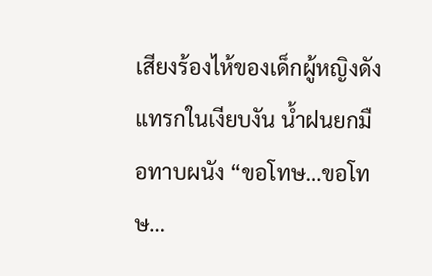เสียงร้องไห้ของเด็กผู้หญิงดังแทรกในเงียบงัน น้ำฝนยกมือทาบผนัง “ขอโทษ…ขอโทษ…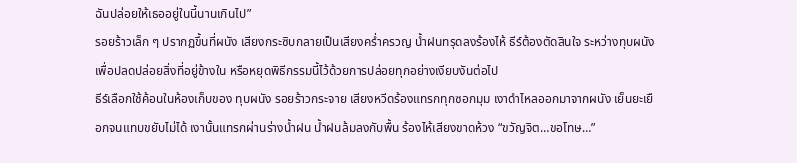ฉันปล่อยให้เธออยู่ในนี้นานเกินไป”
รอยร้าวเล็ก ๆ ปรากฏขึ้นที่ผนัง เสียงกระซิบกลายเป็นเสียงคร่ำครวญ น้ำฝนทรุดลงร้องไห้ ธีร์ต้องตัดสินใจ ระหว่างทุบผนังเพื่อปลดปล่อยสิ่งที่อยู่ข้างใน หรือหยุดพิธีกรรมนี้ไว้ด้วยการปล่อยทุกอย่างเงียบงันต่อไป
ธีร์เลือกใช้ค้อนในห้องเก็บของ ทุบผนัง รอยร้าวกระจาย เสียงหวีดร้องแทรกทุกซอกมุม เงาดำไหลออกมาจากผนัง เย็นยะเยือกจนแทบขยับไม่ได้ เงานั้นแทรกผ่านร่างน้ำฝน น้ำฝนล้มลงกับพื้น ร้องไห้เสียงขาดห้วง “ขวัญจิต…ขอโทษ…”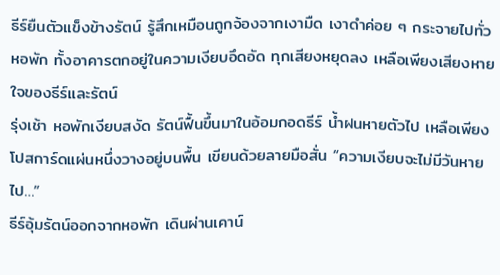ธีร์ยืนตัวแข็งข้างรัตน์ รู้สึกเหมือนถูกจ้องจากเงามืด เงาดำค่อย ๆ กระจายไปทั่วหอพัก ทั้งอาคารตกอยู่ในความเงียบอึดอัด ทุกเสียงหยุดลง เหลือเพียงเสียงหายใจของธีร์และรัตน์
รุ่งเช้า หอพักเงียบสงัด รัตน์ฟื้นขึ้นมาในอ้อมกอดธีร์ น้ำฝนหายตัวไป เหลือเพียงโปสการ์ดแผ่นหนึ่งวางอยู่บนพื้น เขียนด้วยลายมือสั่น “ความเงียบจะไม่มีวันหายไป…”
ธีร์อุ้มรัตน์ออกจากหอพัก เดินผ่านเคาน์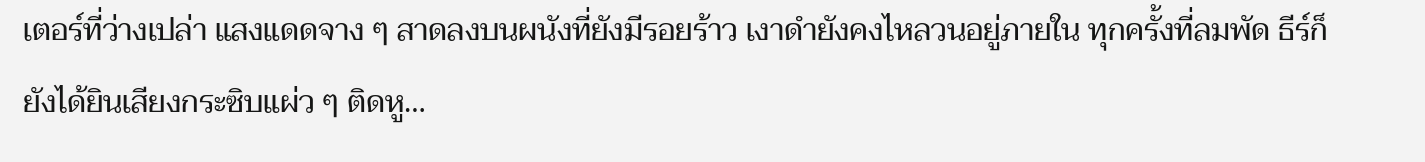เตอร์ที่ว่างเปล่า แสงแดดจาง ๆ สาดลงบนผนังที่ยังมีรอยร้าว เงาดำยังคงไหลวนอยู่ภายใน ทุกครั้งที่ลมพัด ธีร์ก็ยังได้ยินเสียงกระซิบแผ่ว ๆ ติดหู…